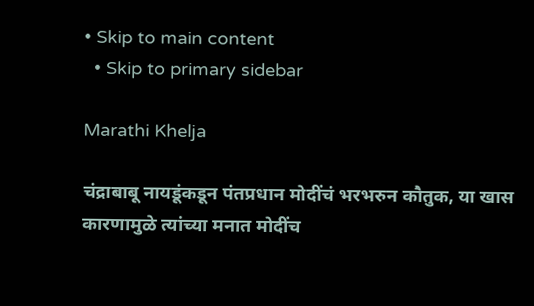• Skip to main content
  • Skip to primary sidebar

Marathi Khelja

चंद्राबाबू नायडूंकडून पंतप्रधान मोदींचं भरभरुन कौतुक, या खास कारणामुळे त्यांच्या मनात मोदींच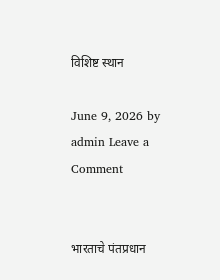विशिष्ट स्थान

June 9, 2026 by admin Leave a Comment


भारताचे पंतप्रधान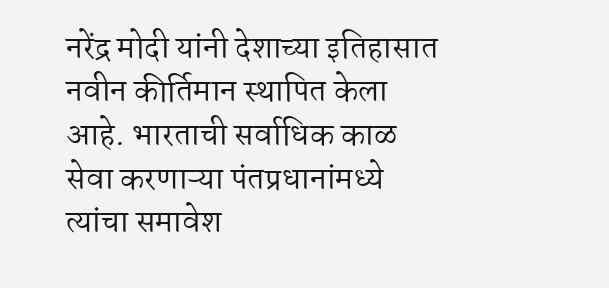नरेंद्र मोदी यांनी देशाच्या इतिहासात नवीन कीर्तिमान स्थापित केला आहे. भारताची सर्वाधिक काळ सेवा करणाऱ्या पंतप्रधानांमध्ये त्यांचा समावेश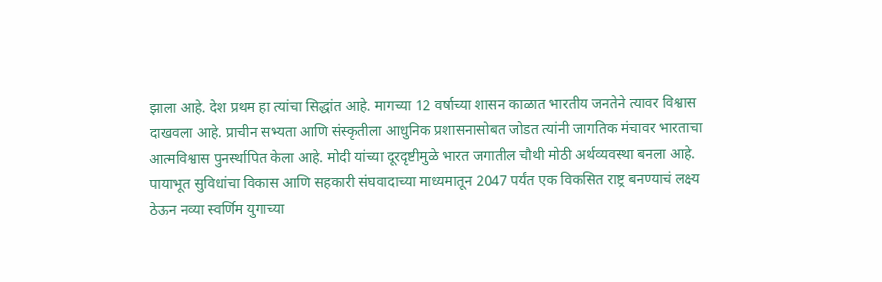झाला आहे. देश प्रथम हा त्यांचा सिद्धांत आहे. मागच्या 12 वर्षाच्या शासन काळात भारतीय जनतेने त्यावर विश्वास दाखवला आहे. प्राचीन सभ्यता आणि संस्कृतीला आधुनिक प्रशासनासोबत जोडत त्यांनी जागतिक मंचावर भारताचा आत्मविश्वास पुनर्स्थापित केला आहे. मोदी यांच्या दूरदृष्टीमुळे भारत जगातील चौथी मोठी अर्थव्यवस्था बनला आहे. पायाभूत सुविधांचा विकास आणि सहकारी संघवादाच्या माध्यमातून 2047 पर्यंत एक विकसित राष्ट्र बनण्याचं लक्ष्य ठेऊन नव्या स्वर्णिम युगाच्या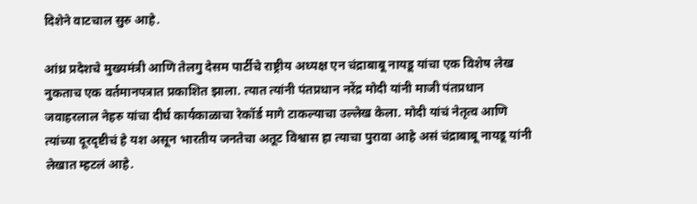दिशेने वाटचाल सुरु आहे.

आंध्र प्रदेशचे मुख्यमंत्री आणि तेलगु देसम पार्टीचे राष्ट्रीय अध्यक्ष एन चंद्राबाबू नायडू यांचा एक विशेष लेख नुकताच एक वर्तमानपत्रात प्रकाशित झाला. त्यात त्यांनी पंतप्रधान नरेंद्र मोदी यांनी माजी पंतप्रधान जवाहरलाल नेहरु यांचा दीर्घ कार्यकाळाचा रेकॉर्ड मागे टाकल्याचा उल्लेख केला. मोदी यांचं नेतृत्व आणि त्यांच्या दूरदृष्टीचं हे यश असून भारतीय जनतेचा अतूट विश्वास हा त्याचा पुरावा आहे असं चंद्राबाबू नायडू यांनी लेखात म्हटलं आहे.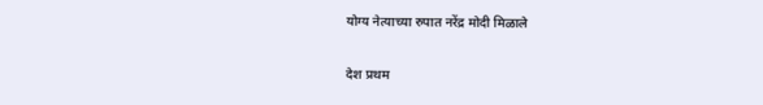योग्य नेत्याच्या रुपात नरेंद्र मोदी मिळाले

देश प्रथम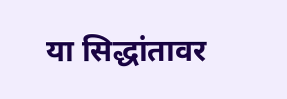या सिद्धांतावर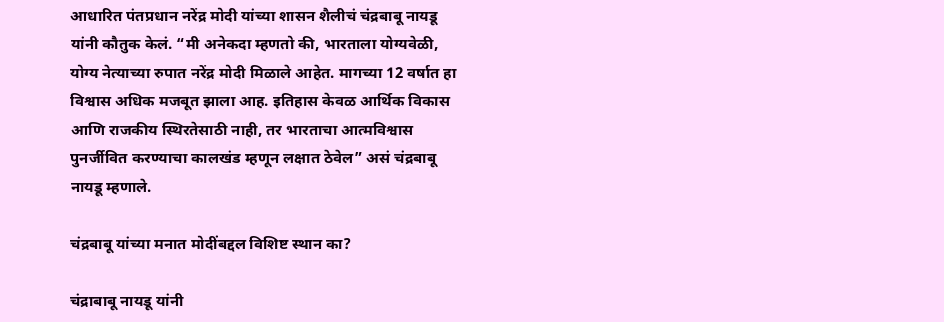आधारित पंतप्रधान नरेंद्र मोदी यांच्या शासन शैलीचं चंद्रबाबू नायडू यांनी कौतुक केलं. “मी अनेकदा म्हणतो की, भारताला योग्यवेळी, योग्य नेत्याच्या रुपात नरेंद्र मोदी मिळाले आहेत. मागच्या 12 वर्षात हा विश्वास अधिक मजबूत झाला आह. इतिहास केवळ आर्थिक विकास आणि राजकीय स्थिरतेसाठी नाही, तर भारताचा आत्मविश्वास पुनर्जीवित करण्याचा कालखंड म्हणून लक्षात ठेवेल” असं चंद्रबाबू नायडू म्हणाले.

चंद्रबाबू यांच्या मनात मोदींबद्दल विशिष्ट स्थान का?

चंद्राबाबू नायडू यांनी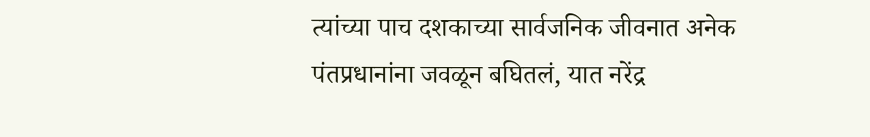त्यांच्या पाच दशकाच्या सार्वजनिक जीवनात अनेक पंतप्रधानांना जवळून बघितलं, यात नरेंद्र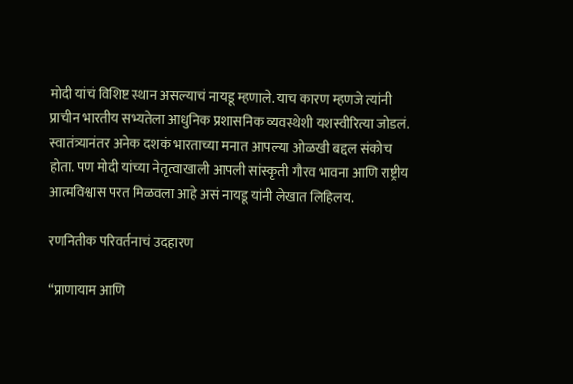मोदी यांचं विशिष्ट स्थान असल्याचं नायडू म्हणाले. याच कारण म्हणजे त्यांनी प्राचीन भारतीय सभ्यतेला आधुनिक प्रशासनिक व्यवस्थेशी यशस्वीरित्या जोडलं. स्वातंत्र्यानंतर अनेक दशकं भारताच्या मनात आपल्या ओळखी बद्दल संकोच होता. पण मोदी यांच्या नेतृत्वाखाली आपली सांस्कृती गौरव भावना आणि राष्ट्रीय आत्मविश्वास परत मिळवला आहे असं नायडू यांनी लेखात लिहिलय.

रणनितीक परिवर्तनाचं उदहारण

“प्राणायाम आणि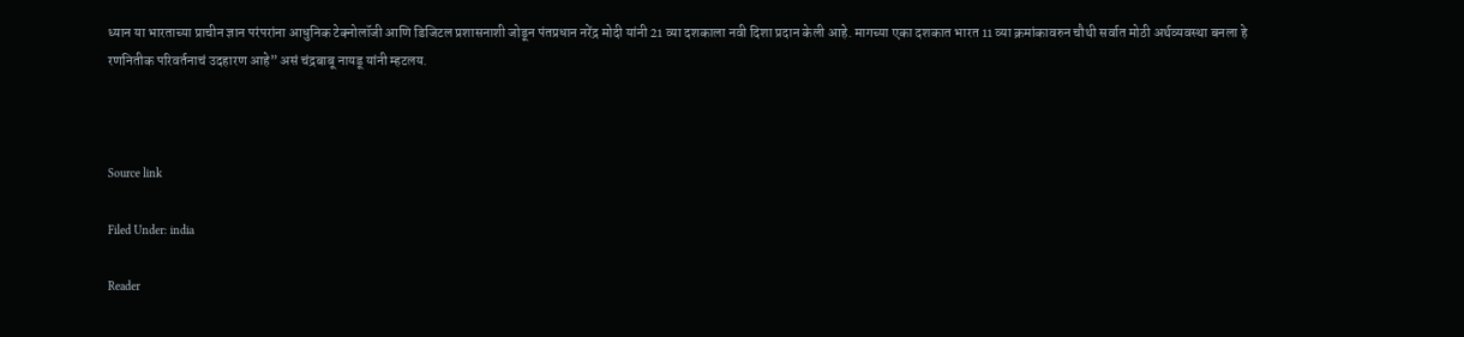ध्यान या भारताच्या प्राचीन ज्ञान परंपरांना आधुनिक टेक्नोलॉजी आणि डिजिटल प्रशासनाशी जोडून पंतप्रधान नरेंद्र मोदी यांनी 21 व्या दशकाला नवी दिशा प्रदान केली आहे. मागच्या एका दशकात भारत 11 व्या क्रमांकावरुन चौथी सर्वात मोठी अर्थव्यवस्था बनला हे रणनितीक परिवर्तनाचं उदहारण आहे” असं चंद्रबाबू नायडू यांनी म्हटलय.



Source link

Filed Under: india

Reader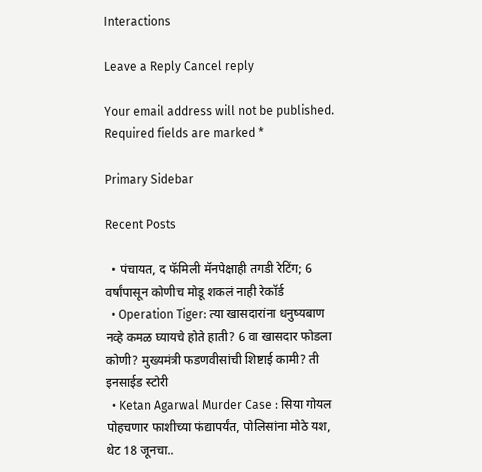Interactions

Leave a Reply Cancel reply

Your email address will not be published. Required fields are marked *

Primary Sidebar

Recent Posts

  • पंचायत, द फॅमिली मॅनपेक्षाही तगडी रेटिंग; 6 वर्षांपासून कोणीच मोडू शकलं नाही रेकॉर्ड
  • Operation Tiger: त्या खासदारांना धनुष्यबाण नव्हे कमळ घ्यायचे होते हाती? 6 वा खासदार फोडला कोणी? मुख्यमंत्री फडणवीसांची शिष्टाई कामी? ती इनसाईड स्टोरी
  • Ketan Agarwal Murder Case : सिया गोयल पोहचणार फाशीच्या फंद्यापर्यंत, पोलिसांना मोठे यश, थेट 18 जूनचा..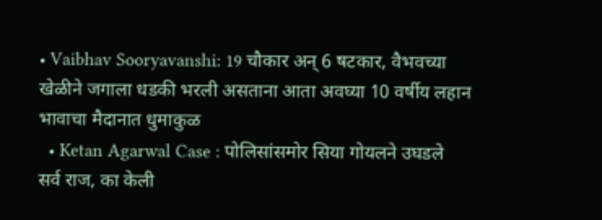• Vaibhav Sooryavanshi: 19 चौकार अन् 6 षटकार, वैभवच्या खेळीने जगाला धडकी भरली असताना आता अवघ्या 10 वर्षीय लहान भावाचा मैदानात धुमाकुळ
  • Ketan Agarwal Case : पोलिसांसमोर सिया गोयलने उघडले सर्व राज, का केली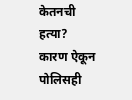केतनची हत्या? कारण ऐकून पोलिसही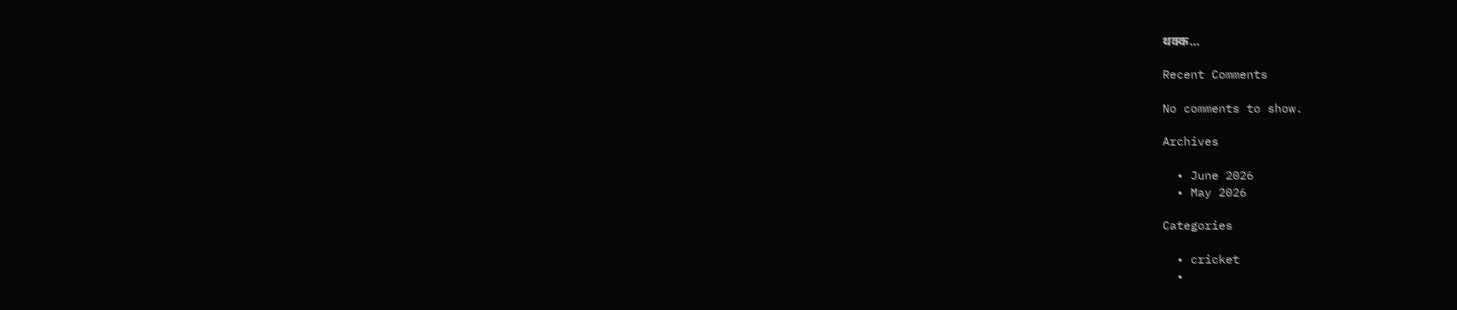थक्क…

Recent Comments

No comments to show.

Archives

  • June 2026
  • May 2026

Categories

  • cricket
  •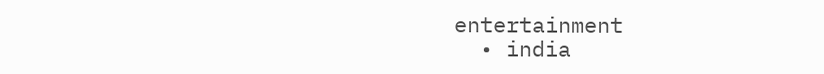entertainment
  • india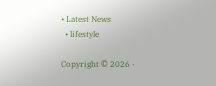• Latest News
  • lifestyle

Copyright © 2026 ·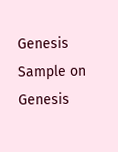Genesis Sample on Genesis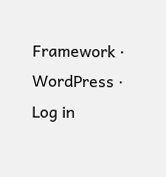Framework · WordPress · Log in